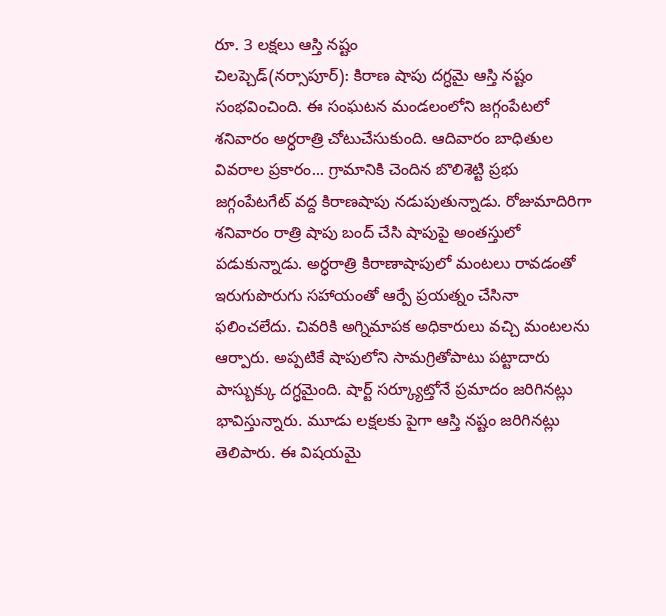రూ. 3 లక్షలు ఆస్తి నష్టం
చిలప్చెడ్(నర్సాపూర్): కిరాణ షాపు దగ్ధమై ఆస్తి నష్టం సంభవించింది. ఈ సంఘటన మండలంలోని జగ్గంపేటలో శనివారం అర్ధరాత్రి చోటుచేసుకుంది. ఆదివారం బాధితుల వివరాల ప్రకారం... గ్రామానికి చెందిన బొలిశెట్టి ప్రభు జగ్గంపేటగేట్ వద్ద కిరాణషాపు నడుపుతున్నాడు. రోజుమాదిరిగా శనివారం రాత్రి షాపు బంద్ చేసి షాపుపై అంతస్తులో పడుకున్నాడు. అర్ధరాత్రి కిరాణాషాపులో మంటలు రావడంతో ఇరుగుపొరుగు సహాయంతో ఆర్పే ప్రయత్నం చేసినా ఫలించలేదు. చివరికి అగ్నిమాపక అధికారులు వచ్చి మంటలను ఆర్పారు. అప్పటికే షాపులోని సామగ్రితోపాటు పట్టాదారు పాస్బుక్కు దగ్ధమైంది. షార్ట్ సర్క్యూట్తోనే ప్రమాదం జరిగినట్లు భావిస్తున్నారు. మూడు లక్షలకు పైగా ఆస్తి నష్టం జరిగినట్లు తెలిపారు. ఈ విషయమై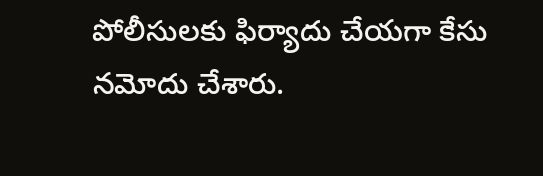పోలీసులకు ఫిర్యాదు చేయగా కేసు నమోదు చేశారు.